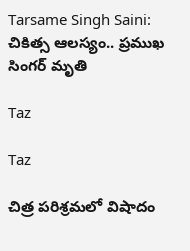Tarsame Singh Saini: చికిత్స ఆలస్యం.. ప్రముఖ సింగర్ మృతి

Taz

Taz

చిత్ర పరిశ్రమలో విషాదం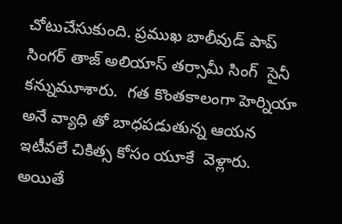చోటుచేసుకుంది. ప్రముఖ బాలీవుడ్ పాప్ సింగర్ తాజ్ అలియాస్ తర్సామీ సింగ్  సైనీ కన్నుమూశారు.  గత కొంతకాలంగా హెర్నియా అనే వ్యాధి తో బాధపడుతున్న ఆయన ఇటీవలే చికిత్స కోసం యూకే  వెళ్లారు. అయితే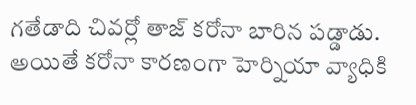గతేడాది చివర్లో తాజ్ కరోనా బారిన పడ్డాడు.  అయితే కరోనా కారణంగా హెర్నియా వ్యాధికి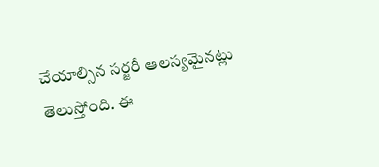చేయాల్సిన సర్జరీ ఆలస్యమైనట్లు తెలుస్తోంది. ఈ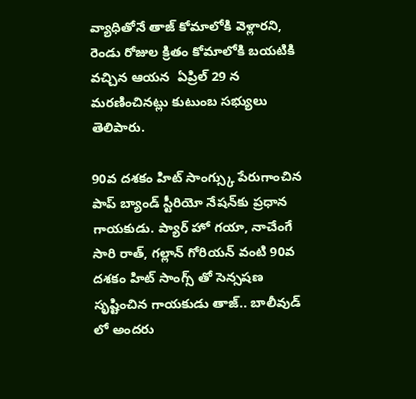వ్యాధితోనే తాజ్ కోమాలోకి వెళ్లారని, రెండు రోజుల క్రితం కోమాలోకి బయటికి వచ్చిన ఆయన  ఏప్రిల్ 29 న మరణించినట్లు కుటుంబ సభ్యులు తెలిపారు.

90వ దశకం హిట్ సాంగ్స్కు పేరుగాంచిన పాప్ బ్యాండ్ స్టీరియో నేషన్‌కు ప్రధాన గాయకుడు. ప్యార్ హో గయా, నాచేంగే సారి రాత్, గల్లాన్ గోరియన్ వంటి 90వ దశకం హిట్ సాంగ్స్ తో సెన్సషణ సృష్టించిన గాయకుడు తాజ్.. బాలీవుడ్ లో అందరు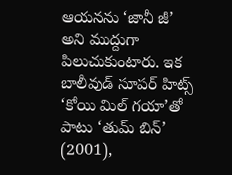ఆయనను ‘జానీ జీ’ అని ముద్దుగా పిలుచుకుంటారు. ఇక బాలీవుడ్ సూపర్ హిట్స్ ‘కోయి మిల్ గయా’తో పాటు ‘తుమ్ బిన్’ (2001),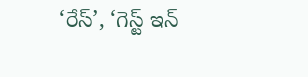‘రేస్’, ‘గెస్ట్ ఇన్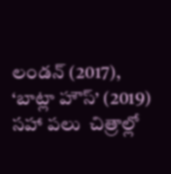లండన్ (2017), ‘బాట్లా హౌస్’ (2019) సహా పలు  చిత్రాల్లో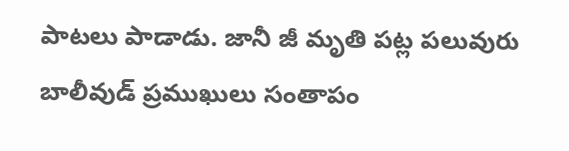పాటలు పాడాడు. జానీ జీ మృతి పట్ల పలువురు బాలీవుడ్ ప్రముఖులు సంతాపం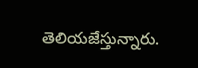తెలియజేస్తున్నారు.